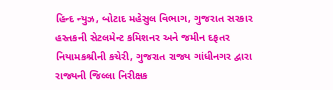હિન્દ ન્યુઝ, બોટાદ મહેસુલ વિભાગ, ગુજરાત સરકાર હસ્તકની સેટલમેન્ટ કમિશનર અને જમીન દફતર નિયામકશ્રીની કચેરી, ગુજરાત રાજ્ય ગાંધીનગર દ્વારા રાજ્યની જિલ્લા નિરીક્ષક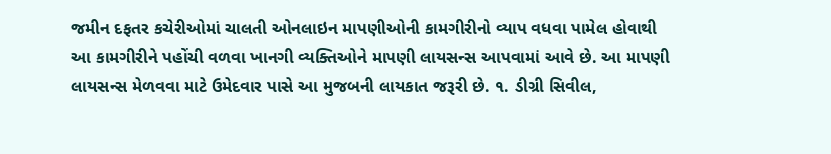જમીન દફતર કચેરીઓમાં ચાલતી ઓનલાઇન માપણીઓની કામગીરીનો વ્યાપ વધવા પામેલ હોવાથી આ કામગીરીને પહોંચી વળવા ખાનગી વ્યક્તિઓને માપણી લાયસન્સ આપવામાં આવે છે. આ માપણી લાયસન્સ મેળવવા માટે ઉમેદવાર પાસે આ મુજબની લાયકાત જરૂરી છે. ૧. ડીગ્રી સિવીલ,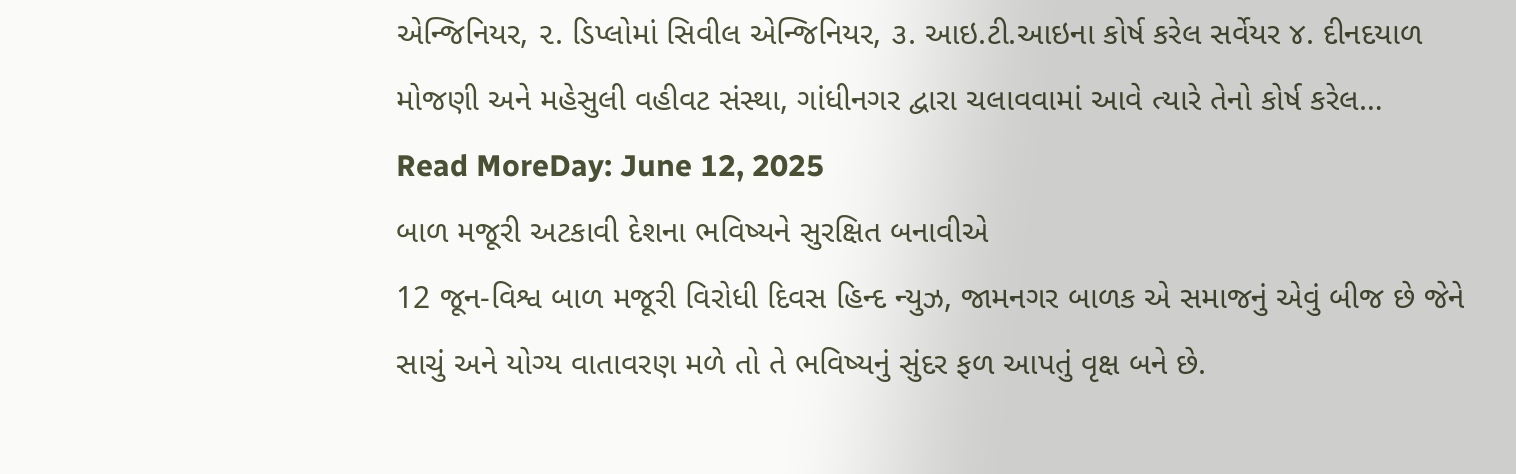એન્જિનિયર, ૨. ડિપ્લોમાં સિવીલ એન્જિનિયર, ૩. આઇ.ટી.આઇના કોર્ષ કરેલ સર્વેયર ૪. દીનદયાળ મોજણી અને મહેસુલી વહીવટ સંસ્થા, ગાંધીનગર દ્વારા ચલાવવામાં આવે ત્યારે તેનો કોર્ષ કરેલ…
Read MoreDay: June 12, 2025
બાળ મજૂરી અટકાવી દેશના ભવિષ્યને સુરક્ષિત બનાવીએ
12 જૂન-વિશ્વ બાળ મજૂરી વિરોધી દિવસ હિન્દ ન્યુઝ, જામનગર બાળક એ સમાજનું એવું બીજ છે જેને સાચું અને યોગ્ય વાતાવરણ મળે તો તે ભવિષ્યનું સુંદર ફળ આપતું વૃક્ષ બને છે.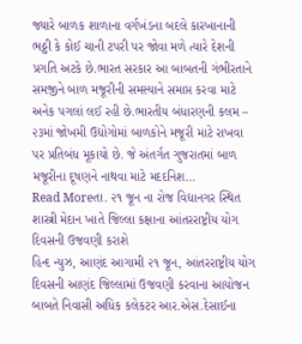જ્યારે બાળક શાળાના વર્ગખંડના બદલે કારખાનાની ભઠ્ઠી કે કોઈ ચાની ટપરી પર જોવા મળે ત્યારે દેશની પ્રગતિ અટકે છે.ભારત સરકાર આ બાબતની ગંભીરતાને સમજીને બાળ મજૂરીની સમસ્યાને સમાપ્ત કરવા માટે અનેક પગલાં લઈ રહી છે.ભારતીય બંધારણની કલમ – ૨૩માં જોખમી ઉદ્યોગોમાં બાળકોને મજૂરી માટે રાખવા પર પ્રતિબંધ મૂકાયો છે. જે અંતર્ગત ગુજરાતમાં બાળ મજૂરીના દૂષણને નાથવા માટે મદદનિશ…
Read Moreતા. ૨૧ જૂન ના રોજ વિદ્યાનગર સ્થિત શાસ્ત્રી મેદાન ખાતે જિલ્લા કક્ષાના આંતરરાષ્ટ્રીય યોગ દિવસની ઉજવણી કરાશે
હિન્દ ન્યુઝ, આણંદ આગામી ૨૧ જૂન, આંતરરાષ્ટ્રીય યોગ દિવસની આણંદ જિલ્લામાં ઉજવણી કરવાના આયોજન બાબતે નિવાસી અધિક કલેકટર આર.એસ.દેસાઈના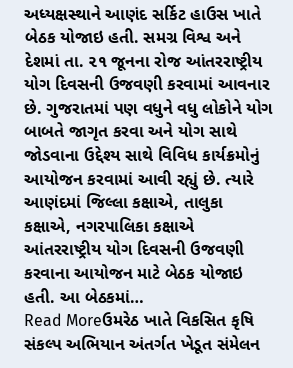અધ્યક્ષસ્થાને આણંદ સર્કિટ હાઉસ ખાતે બેઠક યોજાઇ હતી. સમગ્ર વિશ્વ અને દેશમાં તા. ૨૧ જૂનના રોજ આંતરરાષ્ટ્રીય યોગ દિવસની ઉજવણી કરવામાં આવનાર છે. ગુજરાતમાં પણ વધુને વધુ લોકોને યોગ બાબતે જાગૃત કરવા અને યોગ સાથે જોડવાના ઉદ્દેશ્ય સાથે વિવિધ કાર્યક્રમોનું આયોજન કરવામાં આવી રહ્યું છે. ત્યારે આણંદમાં જિલ્લા કક્ષાએ, તાલુકા કક્ષાએ, નગરપાલિકા કક્ષાએ આંતરરાષ્ટ્રીય યોગ દિવસની ઉજવણી કરવાના આયોજન માટે બેઠક યોજાઇ હતી. આ બેઠકમાં…
Read Moreઉમરેઠ ખાતે વિકસિત કૃષિ સંકલ્પ અભિયાન અંતર્ગત ખેડૂત સંમેલન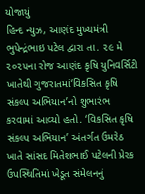યોજાયું
હિન્દ ન્યુઝ, આણંદ મુખ્યમંત્રી ભુપેન્દ્રંભાઇ પટેલ દ્વારા તા. ૨૯ મે ૨૦૨૫ના રોજ આણંદ કૃષિ યુનિવર્સિટી ખાતેથી ગુજરાતમાં‘વિકસિત કૃષિ સંકલ્પ અભિયાન’નો શુભારંભ કરવામાં આવ્યો હતો. ‘વિકસિત કૃષિ સંકલ્પ અભિયાન’ અંતર્ગત ઉમરેઠ ખાતે સાંસદ મિતેશભાઈ પટેલની પ્રેરક ઉપસ્થિતિમાં ખેડૂત સંમેલનનું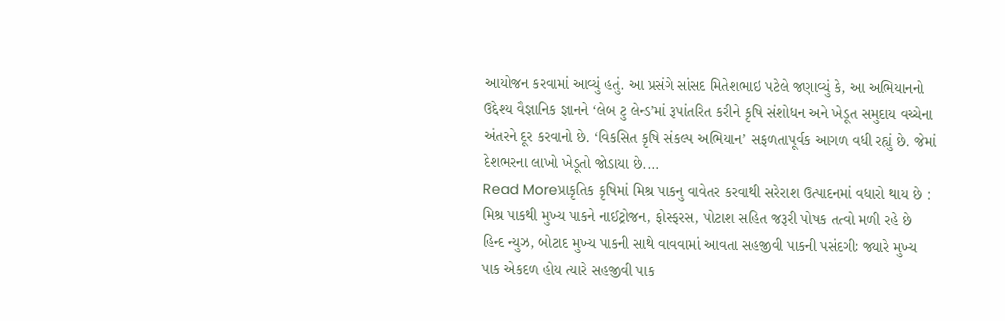આયોજન કરવામાં આવ્યું હતું. આ પ્રસંગે સાંસદ મિતેશભાઇ પટેલે જણાવ્યું કે, આ અભિયાનનો ઉદ્દેશ્ય વૈજ્ઞાનિક જ્ઞાનને ‘લેબ ટુ લેન્ડ’માં રૂપાંતરિત કરીને કૃષિ સંશોધન અને ખેડૂત સમુદાય વચ્ચેના અંતરને દૂર કરવાનો છે. ‘વિકસિત કૃષિ સંકલ્પ અભિયાન’ સફળતાપૂર્વક આગળ વધી રહ્યું છે. જેમાં દેશભરના લાખો ખેડૂતો જોડાયા છે.…
Read Moreપ્રાકૃતિક કૃષિમાં મિશ્ર પાકનુ વાવેતર કરવાથી સરેરાશ ઉત્પાદનમાં વધારો થાય છે : મિશ્ર પાકથી મુખ્ય પાકને નાઈટ્રોજન, ફોસ્ફરસ, પોટાશ સહિત જરૂરી પોષક તત્વો મળી રહે છે
હિન્દ ન્યુઝ, બોટાદ મુખ્ય પાકની સાથે વાવવામાં આવતા સહજીવી પાકની પસંદગીઃ જ્યારે મુખ્ય પાક એકદળ હોય ત્યારે સહજીવી પાક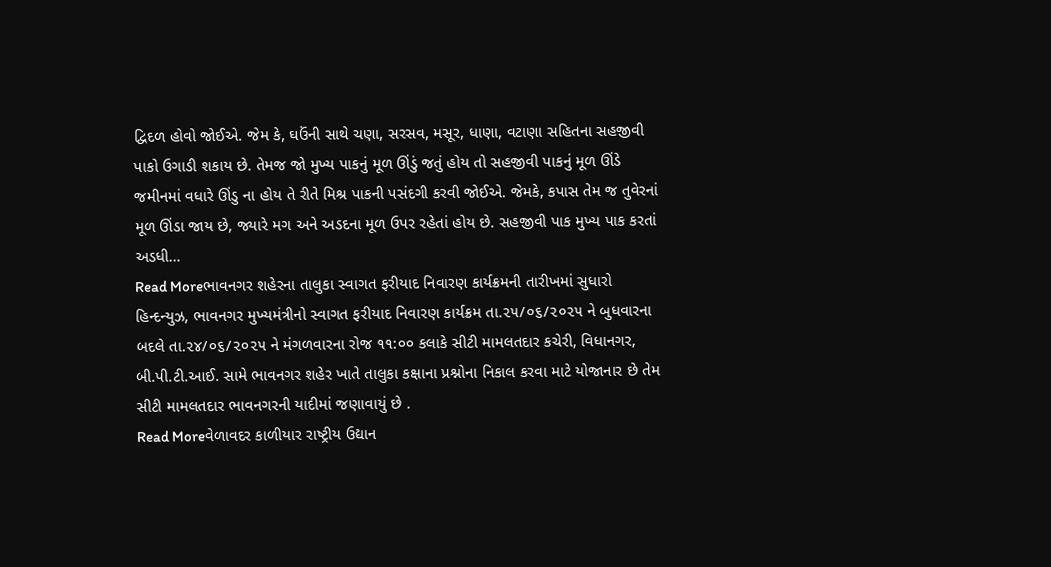દ્વિદળ હોવો જોઈએ. જેમ કે, ઘઉંની સાથે ચણા, સરસવ, મસૂર, ધાણા, વટાણા સહિતના સહજીવી પાકો ઉગાડી શકાય છે. તેમજ જો મુખ્ય પાકનું મૂળ ઊંડું જતું હોય તો સહજીવી પાકનું મૂળ ઊંડે જમીનમાં વધારે ઊંડુ ના હોય તે રીતે મિશ્ર પાકની પસંદગી કરવી જોઈએ. જેમકે, કપાસ તેમ જ તુવેરનાં મૂળ ઊંડા જાય છે, જ્યારે મગ અને અડદના મૂળ ઉપર રહેતાં હોય છે. સહજીવી પાક મુખ્ય પાક કરતાં અડધી…
Read Moreભાવનગર શહેરના તાલુકા સ્વાગત ફરીયાદ નિવારણ કાર્યક્રમની તારીખમાં સુધારો
હિન્દન્યુઝ, ભાવનગર મુખ્યમંત્રીનો સ્વાગત ફરીયાદ નિવારણ કાર્યક્રમ તા.૨૫/૦૬/૨૦૨૫ ને બુધવારના બદલે તા.૨૪/૦૬/૨૦૨૫ ને મંગળવારના રોજ ૧૧:૦૦ કલાકે સીટી મામલતદાર કચેરી, વિધાનગર, બી.પી.ટી.આઈ. સામે ભાવનગર શહેર ખાતે તાલુકા કક્ષાના પ્રશ્નોના નિકાલ કરવા માટે યોજાનાર છે તેમ સીટી મામલતદાર ભાવનગરની યાદીમાં જણાવાયું છે .
Read Moreવેળાવદર કાળીયાર રાષ્ટ્રીય ઉદ્યાન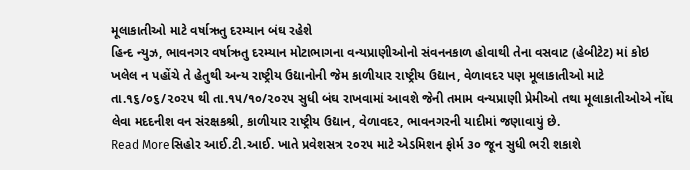મૂલાકાતીઓ માટે વર્ષાઋતુ દરમ્યાન બંઘ રહેશે
હિન્દ ન્યુઝ, ભાવનગર વર્ષાઋતુ દરમ્યાન મોટાભાગના વન્યપ્રાણીઓનો સંવનનકાળ હોવાથી તેના વસવાટ (હેબીટેટ) માં કોઇ ખલેલ ન પહોંચે તે હેતુથી અન્ય રાષ્ટ્રીય ઉદ્યાનોની જેમ કાળીયાર રાષ્ટ્રીય ઉદ્યાન, વેળાવદર પણ મૂલાકાતીઓ માટે તા.૧૬/૦૬/૨૦૨૫ થી તા.૧૫/૧૦/૨૦૨૫ સુધી બંઘ રાખવામાં આવશે જેની તમામ વન્યપ્રાણી પ્રેમીઓ તથા મૂલાકાતીઓએ નોંઘ લેવા મદદનીશ વન સંરક્ષકશ્રી, કાળીયાર રાષ્ટ્રીય ઉદ્યાન, વેળાવદર, ભાવનગરની યાદીમાં જણાવાયું છે.
Read Moreસિહોર આઈ.ટી.આઈ. ખાતે પ્રવેશસત્ર ૨૦૨૫ માટે એડમિશન ફોર્મ ૩૦ જૂન સુધી ભરી શકાશે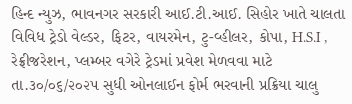હિન્દ ન્યુઝ, ભાવનગર સરકારી આઈ.ટી.આઈ. સિહોર ખાતે ચાલતા વિવિધ ટ્રેડો વેલ્ડર, ફિટર, વાયરમેન, ટુ-વ્હીલર, કોપા, H.S.I , રેફ્રીજરેશન, પ્લમ્બર વગેરે ટ્રેડમાં પ્રવેશ મેળવવા માટે તા.૩૦/૦૬/૨૦૨૫ સુધી ઓનલાઈન ફોર્મ ભરવાની પ્રક્રિયા ચાલુ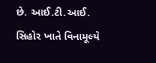છે. આઈ.ટી.આઈ. સિહોર ખાતે વિનામૂલ્યે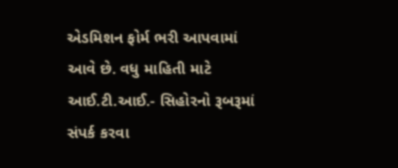એડમિશન ફોર્મ ભરી આપવામાં આવે છે. વધુ માહિતી માટે આઈ.ટી.આઈ.- સિહોરનો રૂબરૂમાં સંપર્ક કરવા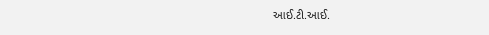આઈ.ટી.આઈ.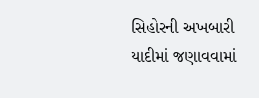સિહોરની અખબારી યાદીમાં જણાવવામાં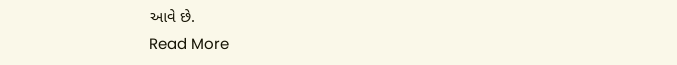આવે છે.
Read More